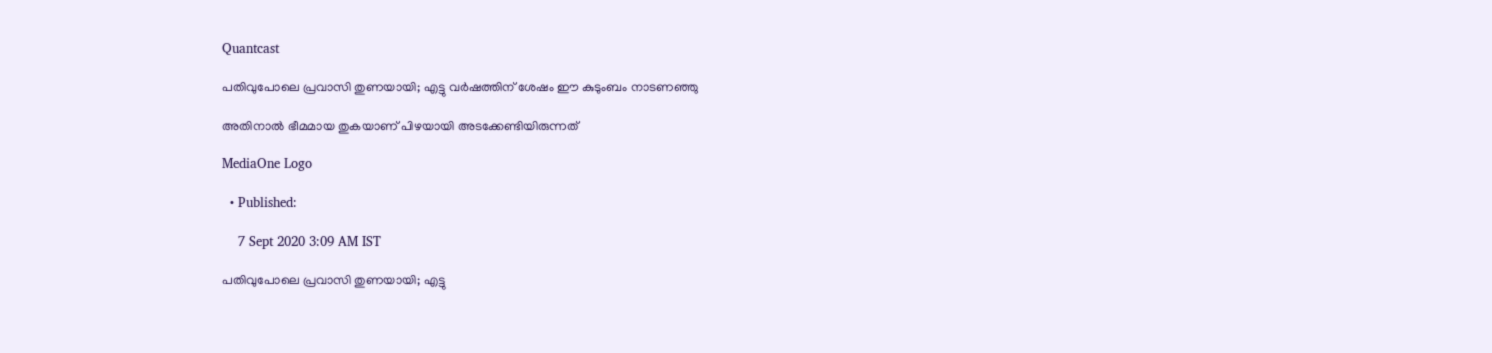Quantcast

പതിവുപോലെ പ്രവാസി തുണയായി; എട്ടു വർഷത്തിന് ശേഷം ഈ കുടുംബം നാടണഞ്ഞു

അതിനാൽ ഭീമമായ തുകയാണ് പിഴയായി അടക്കേണ്ടിയിരുന്നത്

MediaOne Logo

  • Published:

    7 Sept 2020 3:09 AM IST

പതിവുപോലെ പ്രവാസി തുണയായി; എട്ടു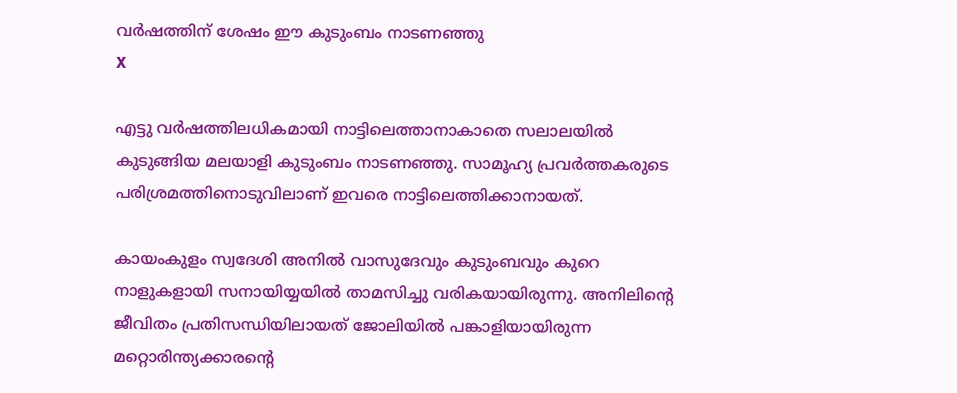വർഷത്തിന് ശേഷം ഈ കുടുംബം നാടണഞ്ഞു
X

എട്ടു വർഷത്തിലധികമായി നാട്ടിലെത്താനാകാതെ സലാലയില്‍ കുടുങ്ങിയ മലയാളി കുടുംബം നാടണഞ്ഞു. സാമൂഹ്യ പ്രവര്‍ത്തകരുടെ പരിശ്രമത്തിനൊടുവിലാണ് ഇവരെ നാട്ടിലെത്തിക്കാനായത്.

കായംകുളം സ്വദേശി അനിൽ വാസുദേവും കുടുംബവും കുറെ നാളുകളായി സനായിയ്യയിൽ താമസിച്ചു വരികയായിരുന്നു. അനിലിന്റെ ജീവിതം പ്രതിസന്ധിയിലായത് ജോലിയിൽ പങ്കാളിയായിരുന്ന മറ്റൊരിന്ത്യക്കാരന്റെ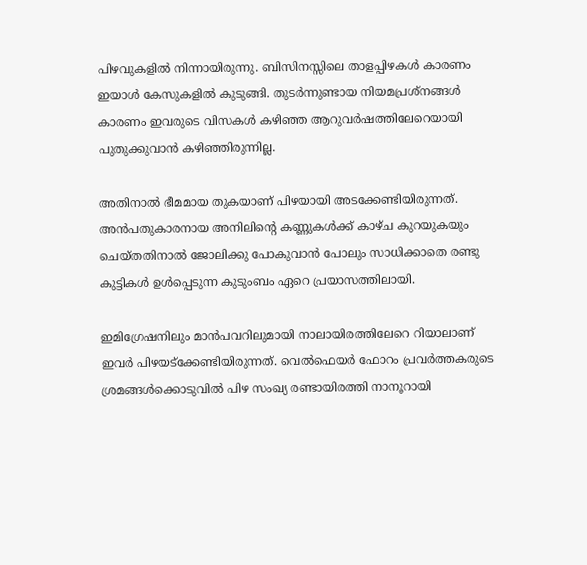പിഴവുകളിൽ നിന്നായിരുന്നു. ബിസിനസ്സിലെ താളപ്പിഴകൾ കാരണം ഇയാൾ കേസുകളിൽ കുടുങ്ങി. തുടർന്നുണ്ടായ നിയമപ്രശ്നങ്ങൾ കാരണം ഇവരുടെ വിസകൾ കഴിഞ്ഞ ആറുവർഷത്തിലേറെയായി പുതുക്കുവാൻ കഴിഞ്ഞിരുന്നില്ല.

അതിനാൽ ഭീമമായ തുകയാണ് പിഴയായി അടക്കേണ്ടിയിരുന്നത്. അൻപതുകാരനായ അനിലിന്റെ കണ്ണുകൾക്ക് കാഴ്ച കുറയുകയും ചെയ്തതിനാൽ ജോലിക്കു പോകുവാൻ പോലും സാധിക്കാതെ രണ്ടു കുട്ടികൾ ഉൾപ്പെടുന്ന കുടുംബം ഏറെ പ്രയാസത്തിലായി.

ഇമിഗ്രേഷനിലും മാൻപവറിലുമായി നാലായിരത്തിലേറെ റിയാലാണ് ഇവർ പിഴയട്ക്കേണ്ടിയിരുന്നത്. വെൽഫെയർ ഫോറം പ്രവർത്തകരുടെ ശ്രമങ്ങൾക്കൊടുവിൽ പിഴ സംഖ്യ രണ്ടായിരത്തി നാനൂറായി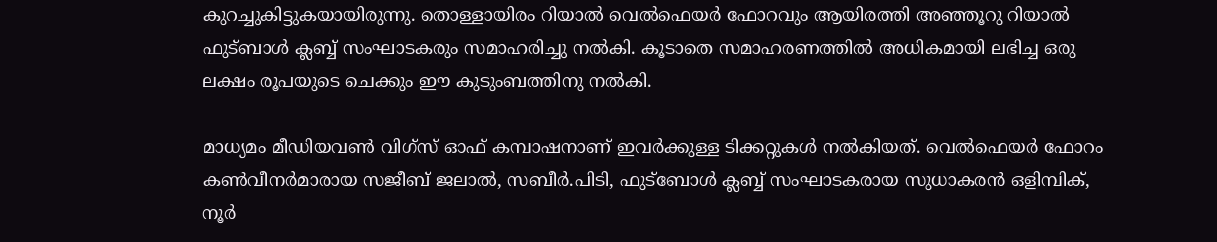കുറച്ചുകിട്ടുകയായിരുന്നു. തൊള്ളായിരം റിയാൽ വെൽഫെയർ ഫോറവും ആയിരത്തി അഞ്ഞൂറു റിയാൽ ഫുട്ബാൾ ക്ലബ്ബ് സംഘാടകരും സമാഹരിച്ചു നൽകി. കൂടാതെ സമാഹരണത്തിൽ അധികമായി ലഭിച്ച ഒരു ലക്ഷം രൂപയുടെ ചെക്കും ഈ കുടുംബത്തിനു നൽകി.

മാധ്യമം മീഡിയവൺ വിഗ്സ് ഓഫ് കമ്പാഷനാണ് ഇവർക്കുള്ള ടിക്കറ്റുകൾ നൽകിയത്. വെൽഫെയർ ഫോറം കൺവീനർമാരായ സജീബ് ജലാൽ, സബീർ.പിടി, ഫുട്ബോൾ ക്ലബ്ബ് സംഘാടകരായ സുധാകരൻ ഒളിമ്പിക്, നൂർ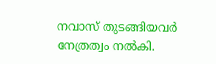നവാസ് തുടങ്ങിയവർ നേത്രത്വം നൽകി.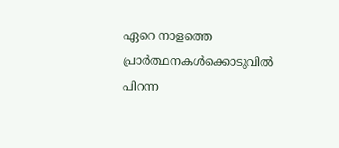ഏറെ നാളത്തെ പ്രാർത്ഥനകൾക്കൊടുവിൽ പിറന്ന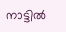നാട്ടിൽ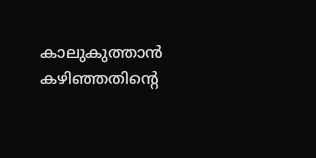കാലുകുത്താൻ കഴിഞ്ഞതിന്റെ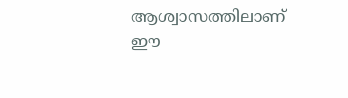ആശ്വാസത്തിലാണ് ഈ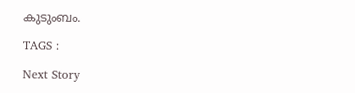കുടുംബം.

TAGS :

Next Story